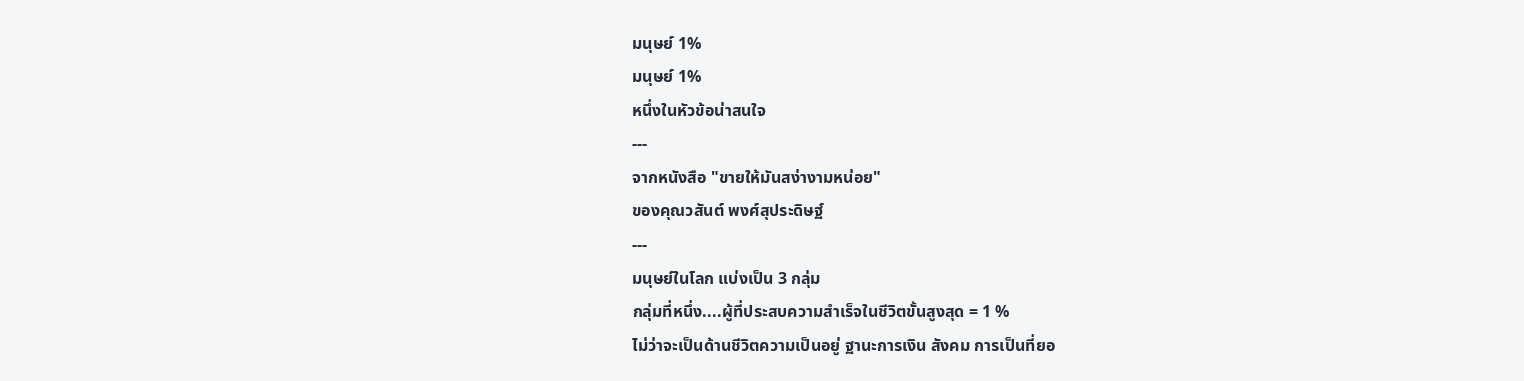มนุษย์ 1%
มนุษย์ 1%
หนึ่งในหัวข้อน่าสนใจ
---
จากหนังสือ "ขายให้มันสง่างามหน่อย"
ของคุณวสันต์ พงศ์สุประดิษฐ์
---
มนุษย์ในโลก แบ่งเป็น 3 กลุ่ม
กลุ่มที่หนึ่ง....ผู้ที่ประสบความสำเร็จในชีวิตขั้นสูงสุด = 1 %
ไม่ว่าจะเป็นด้านชีวิตความเป็นอยู่ ฐานะการเงิน สังคม การเป็นที่ยอ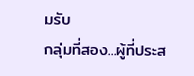มรับ
กลุ่มที่สอง...ผู้ที่ประส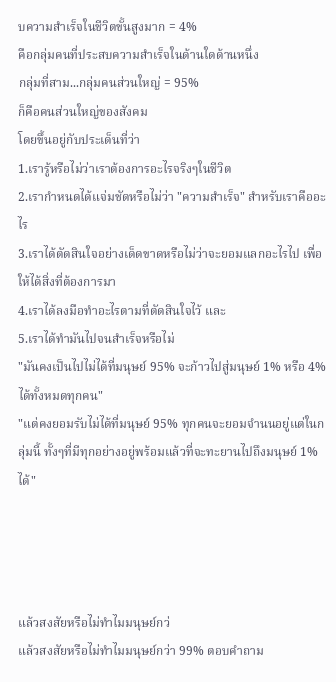บความสำเร็จในชีวิตขั้นสูงมาก = 4%
คือกลุ่มคนที่ประสบความสำเร็จในด้านใดด้านหนึ่ง
กลุ่มที่สาม...กลุ่มคนส่วนใหญ่ = 95%
ก็คือคนส่วนใหญ่ของสังคม
โดยขึ้นอยู่กับประเด็นที่ว่า
1.เรารู้หรือไม่ว่าเราต้องการอะไรจริงๆในชีวิต
2.เรากำหนดได้แจ่มชัดหรือไม่ว่า "ความสำเร็จ" สำหรับเราคืออะไร
3.เราได้ตัดสินใจอย่างเด็ดขาดหรือไม่ว่าจะยอมแลกอะไรไป เพื่อให้ได้สิ่งที่ต้องการมา
4.เราได้ลงมือทำอะไรตามที่ตัดสินใจไว้ และ
5.เราได้ทำมันไปจนสำเร็จหรือไม่
"มันคงเป็นไปไม่ได้ที่มนุษย์ 95% จะก้าวไปสู่มนุษย์ 1% หรือ 4% ได้ทั้งหมดทุกคน"
"แต่คงยอมรับไม่ได้ที่มนุษย์ 95% ทุกคนจะยอมจำนนอยู่แต่ในกลุ่มนี้ ทั้งๆที่มีทุกอย่างอยู่พร้อมแล้วที่จะทะยานไปถึงมนุษย์ 1% ได้"




แล้วสงสัยหรือไม่ทำไมมนุษย์กว่
แล้วสงสัยหรือไม่ทำไมมนุษย์กว่า 99% ตอบคำถาม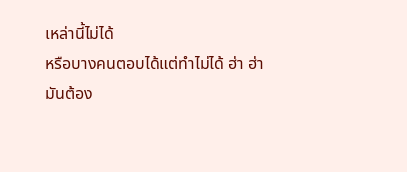เหล่านี้ไม่ได้
หรือบางคนตอบได้แต่ทำไม่ได้ ฮ่า ฮ่า
มันต้อง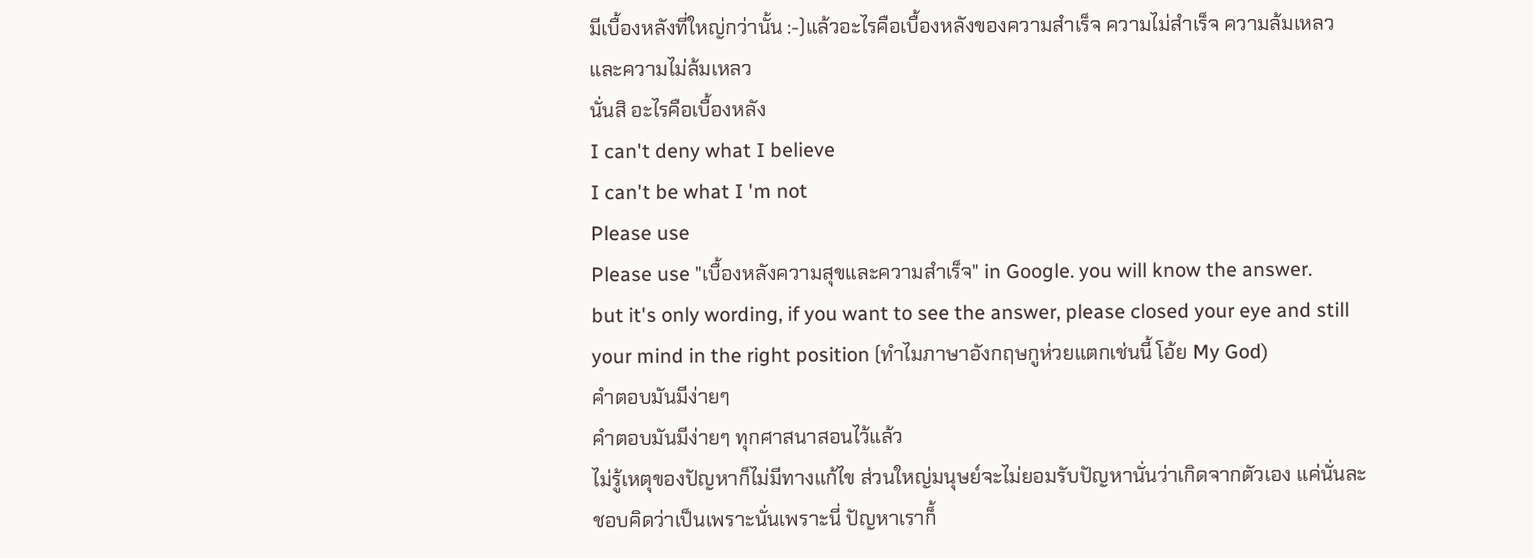มีเบื้องหลังที่ใหญ่กว่านั้น :-)แล้วอะไรคือเบื้องหลังของความสำเร็จ ความไม่สำเร็จ ความล้มเหลว และความไม่ล้มเหลว
นั่นสิ อะไรคือเบื้องหลัง
I can't deny what I believe
I can't be what I 'm not
Please use
Please use "เบื้องหลังความสุขและความสำเร็จ" in Google. you will know the answer.
but it's only wording, if you want to see the answer, please closed your eye and still your mind in the right position (ทำไมภาษาอังกฤษกูห่วยแตกเช่นนี้ โอ้ย My God)
คำตอบมันมีง่ายๆ
คำตอบมันมีง่ายๆ ทุกศาสนาสอนไว้แล้ว
ไม่รู้เหตุของปัญหาก็ไม่มีทางแก้ไข ส่วนใหญ่มนุษย์จะไม่ยอมรับปัญหานั่นว่าเกิดจากตัวเอง แค่นั่นละ
ชอบคิดว่าเป็นเพราะนั่นเพราะนี่ ปัญหาเราก็้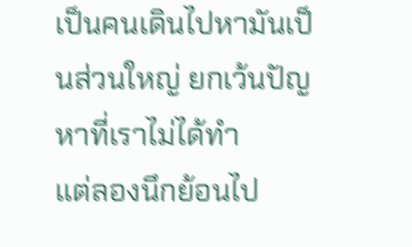เป็นคนเดินไปหามันเป็นส่วนใหญ่ ยกเว้นปัญหาที่เราไม่ได้ทำ
แต่ลองนึกย้อนไป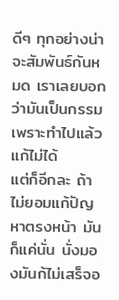ดีๆ ทุกอย่างน่าจะสัมพันธ์กันหมด เราเลยบอกว่ามันเป็นกรรม เพราะทำไปแล้วแก้ไม่ได้
แต่ก็อีกละ ถ้าไม่ยอมแก้ปัญหาตรงหน้า มันก็แค่นั่น นั่งมองมันก้ไม่เสร็จอ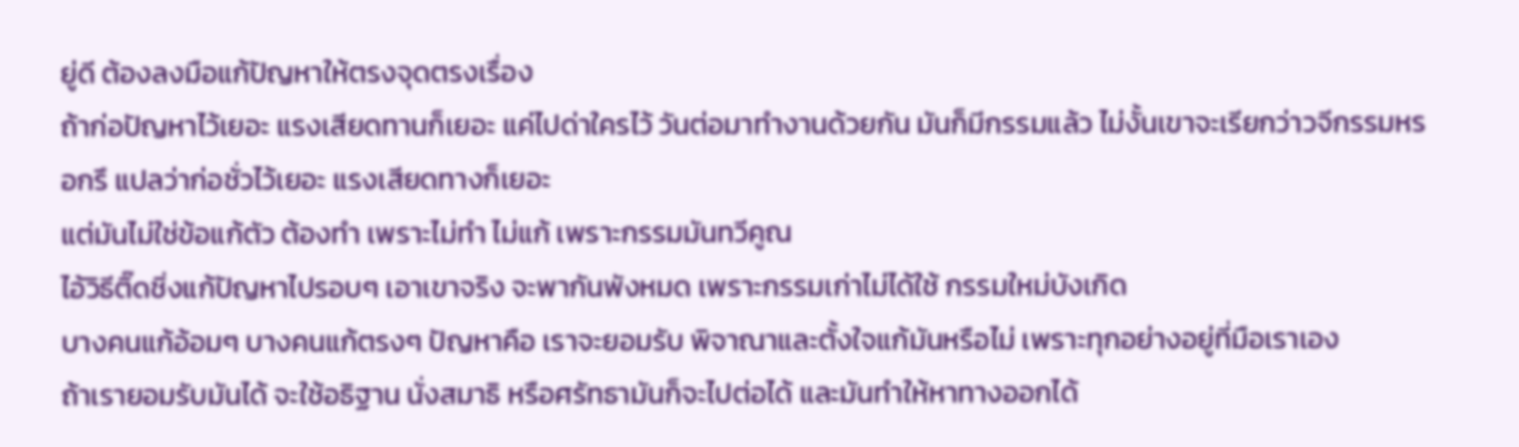ยู่ดี ต้องลงมือแก้ปัญหาให้ตรงจุดตรงเรื่อง
ถ้าก่อปัญหาไว้เยอะ แรงเสียดทานก็เยอะ แค่ไปด่าใครไว้ วันต่อมาทำงานด้วยกัน มันก็มีกรรมแล้ว ไม่งั้นเขาจะเรียกว่าวจีกรรมหรอกรึ แปลว่าก่อชั่วไว้เยอะ แรงเสียดทางก็เยอะ
แต่มันไม่ใช่ข้อแก้ตัว ต้องทำ เพราะไม่ทำ ไม่แก้ เพราะกรรมมันทวีคูณ
ไอ้วิธีติ๊ดชิ่งแก้ปัญหาไปรอบๆ เอาเขาจริง จะพากันพังหมด เพราะกรรมเก่าไม่ได้ใช้ กรรมใหม่บังเกิด
บางคนแก้อ้อมๆ บางคนแก้ตรงๆ ปัญหาคือ เราจะยอมรับ พิจาณาและตั้งใจแก้มันหรือไม่ เพราะทุกอย่างอยู่ที่มือเราเอง
ถ้าเรายอมรับมันได้ จะใช้อธิฐาน นั่งสมาธิ หรือศรัทธามันก็จะไปต่อได้ และมันทำให้หาทางออกได้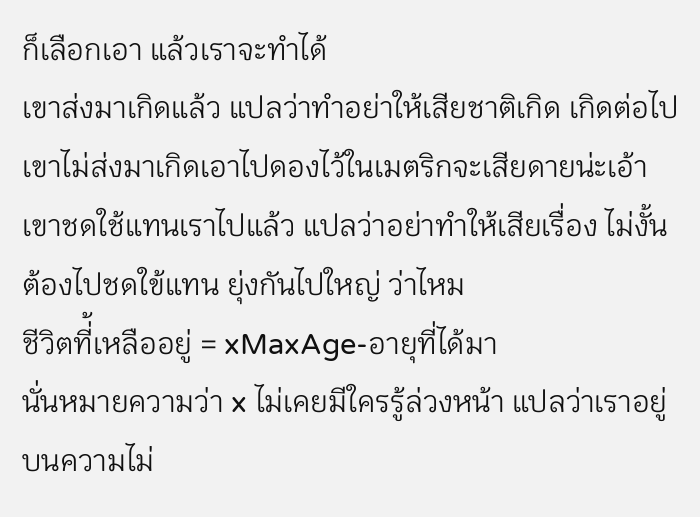ก็เลือกเอา แล้วเราจะทำได้
เขาส่งมาเกิดแล้ว แปลว่าทำอย่าให้เสียชาติเกิด เกิดต่อไปเขาไม่ส่งมาเกิดเอาไปดองไว้ในเมตริกจะเสียดายน่ะเอ้า
เขาชดใช้แทนเราไปแล้ว แปลว่าอย่าทำให้เสียเรื่อง ไม่งั้นต้องไปชดใข้แทน ยุ่งกันไปใหญ่ ว่าไหม
ชีวิตที่้เหลืออยู่ = xMaxAge-อายุที่ได้มา
นั่นหมายความว่า x ไม่เคยมีใครรู้ล่วงหน้า แปลว่าเราอยู่บนความไม่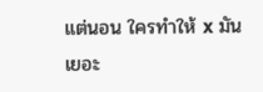แต่นอน ใครทำให้ x มันเยอะ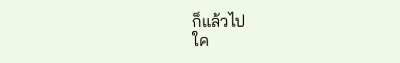ก็แล้วไป
ใค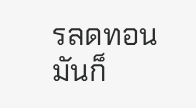รลดทอนมันก็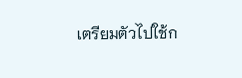เตรียมตัวไปใช้ก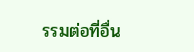รรมต่อที่อื่น